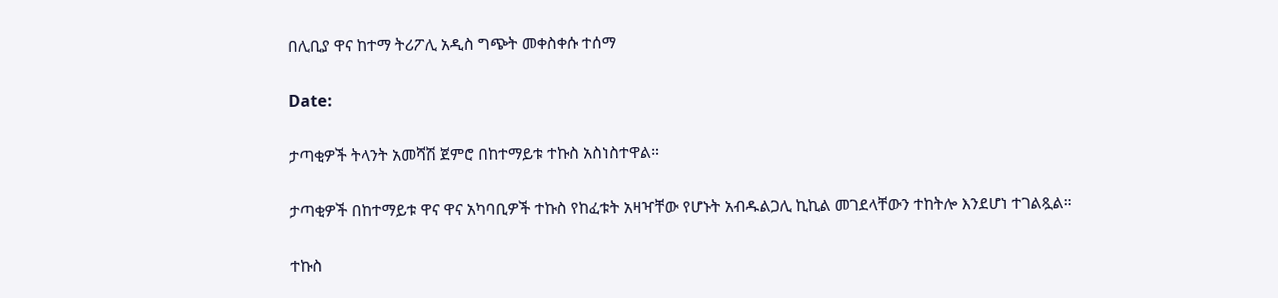በሊቢያ ዋና ከተማ ትሪፖሊ አዲስ ግጭት መቀስቀሱ ተሰማ

Date:

ታጣቂዎች ትላንት አመሻሽ ጀምሮ በከተማይቱ ተኩስ አስነስተዋል።

ታጣቂዎች በከተማይቱ ዋና ዋና አካባቢዎች ተኩስ የከፈቱት አዛዣቸው የሆኑት አብዱልጋሊ ኪኪል መገደላቸውን ተከትሎ እንደሆነ ተገልጿል።

ተኩስ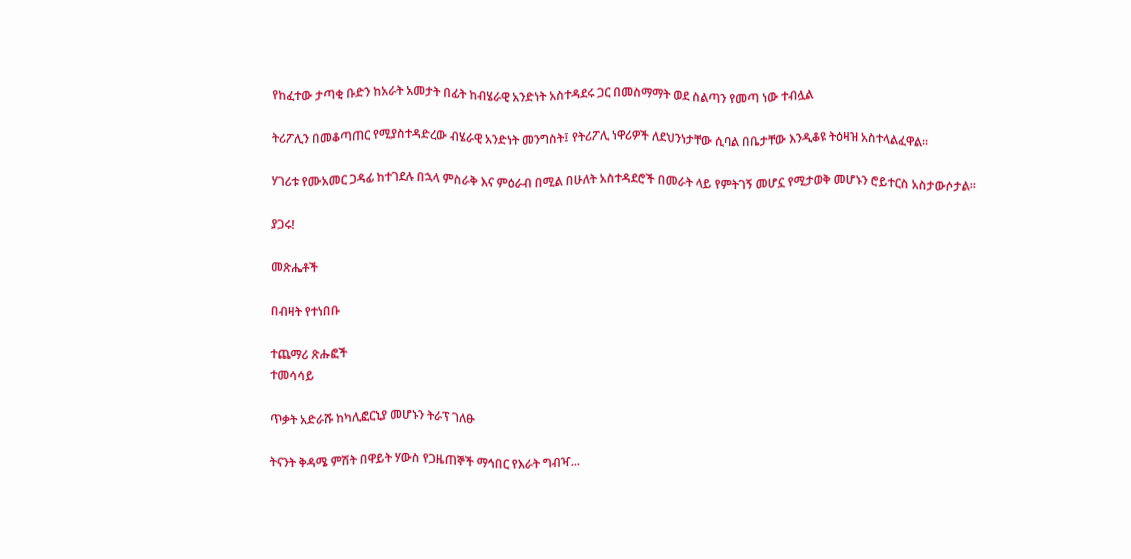የከፈተው ታጣቂ ቡድን ከአራት አመታት በፊት ከብሄራዊ አንድነት አስተዳደሩ ጋር በመስማማት ወደ ስልጣን የመጣ ነው ተብሏል

ትሪፖሊን በመቆጣጠር የሚያስተዳድረው ብሄራዊ አንድነት መንግስት፤ የትሪፖሊ ነዋሪዎች ለደህንነታቸው ሲባል በቤታቸው እንዲቆዩ ትዕዛዝ አስተላልፈዋል።

ሃገሪቱ የሙአመር ጋዳፊ ከተገደሉ በኋላ ምስራቅ እና ምዕራብ በሚል በሁለት አስተዳደሮች በመራት ላይ የምትገኝ መሆኗ የሚታወቅ መሆኑን ሮይተርስ አስታውሶታል።

ያጋሩ!

መጽሔቶች

በብዛት የተነበቡ

ተጨማሪ ጽሑፎች
ተመሳሳይ

ጥቃት አድራሹ ከካሊፎርኒያ መሆኑን ትራፕ ገለፁ

ትናንት ቅዳሜ ምሽት በዋይት ሃውስ የጋዜጠኞች ማኅበር የእራት ግብዣ...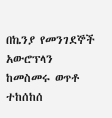በኬንያ የመንገደኞች አውሮፕላን ከመስመሩ ወጥቶ ተከሰከሰ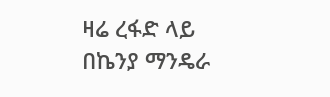ዛሬ ረፋድ ላይ በኬንያ ማንዴራ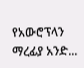የአውሮፕላን ማረፊያ አንድ...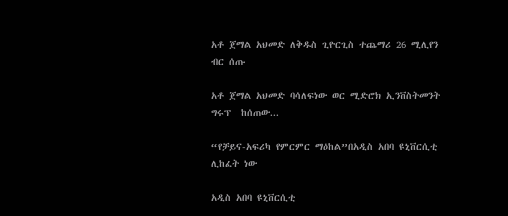አቶ ጀማል አህመድ ለቅዱስ ጊዮርጊስ ተጨማሪ 26 ሚሊየን ብር ሰጡ

አቶ ጀማል አህመድ ባሳለፍነው ወር ሚድሮክ ኢንቨስትመንት ግሩፕ  ከሰጠው...

“የቻይና-አፍሪካ የምርምር ማዕከል”በአዲስ አበባ ዩኒቨርሲቲ ሊከፈት ነው

አዲስ አበባ ዩኒቨርሲቲ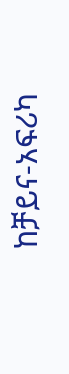ከቻይና-አፍሪካ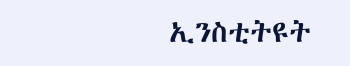ኢንስቲትዩት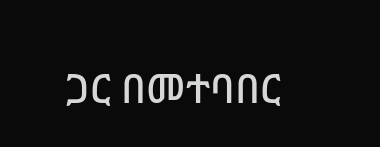ጋር በመተባበር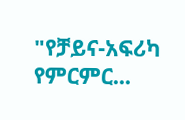"የቻይና-አፍሪካ የምርምር...